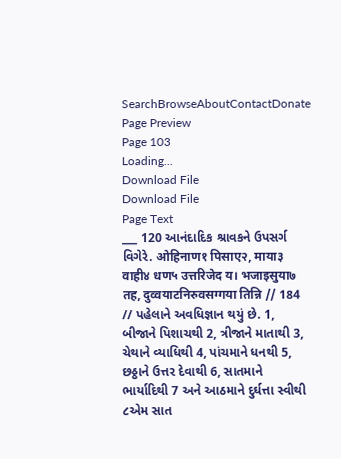SearchBrowseAboutContactDonate
Page Preview
Page 103
Loading...
Download File
Download File
Page Text
___ 120 આનંદાદિક શ્રાવકને ઉપસર્ગ વિગેરે. ओहिनाण१ पिसाए२, माया३ वाही४ धण५ उत्तरिजेद य। भजाइसुया७ तह, दुव्वयाटनिरुवसग्गया तिन्नि // 184 // પહેલાને અવધિજ્ઞાન થયું છે. 1, બીજાને પિશાચથી 2, ત્રીજાને માતાથી 3, ચેથાને વ્યાધિથી 4, પાંચમાને ધનથી 5, છઠ્ઠાને ઉત્તર દેવાથી 6, સાતમાને ભાર્યાદિથી 7 અને આઠમાને દુર્ઘત્તા સ્વીથી ૮એમ સાત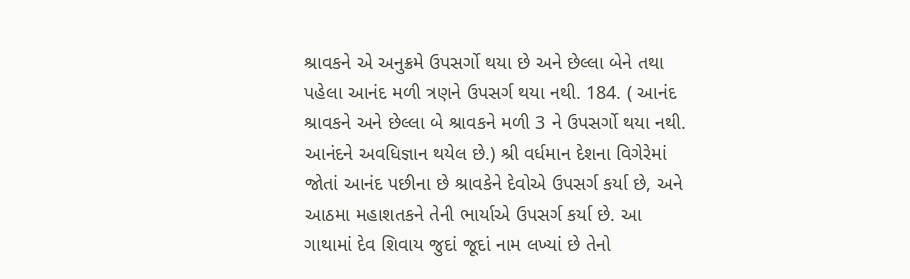શ્રાવકને એ અનુક્રમે ઉપસર્ગો થયા છે અને છેલ્લા બેને તથા પહેલા આનંદ મળી ત્રણને ઉપસર્ગ થયા નથી. 184. ( આનંદ શ્રાવકને અને છેલ્લા બે શ્રાવકને મળી 3 ને ઉપસર્ગો થયા નથી. આનંદને અવધિજ્ઞાન થયેલ છે.) શ્રી વર્ધમાન દેશના વિગેરેમાં જોતાં આનંદ પછીના છે શ્રાવકેને દેવોએ ઉપસર્ગ કર્યા છે, અને આઠમા મહાશતકને તેની ભાર્યાએ ઉપસર્ગ કર્યા છે. આ ગાથામાં દેવ શિવાય જુદાં જૂદાં નામ લખ્યાં છે તેનો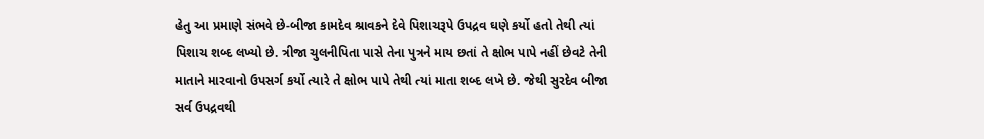હેતુ આ પ્રમાણે સંભવે છે-બીજા કામદેવ શ્રાવકને દેવે પિશાચરૂપે ઉપદ્રવ ઘણે કર્યો હતો તેથી ત્યાં પિશાચ શબ્દ લખ્યો છે. ત્રીજા ચુલનીપિતા પાસે તેના પુત્રને માય છતાં તે ક્ષોભ પાપે નહીં છેવટે તેની માતાને મારવાનો ઉપસર્ગ કર્યો ત્યારે તે ક્ષોભ પાપે તેથી ત્યાં માતા શબ્દ લખે છે. જેથી સુરદેવ બીજા સર્વ ઉપદ્રવથી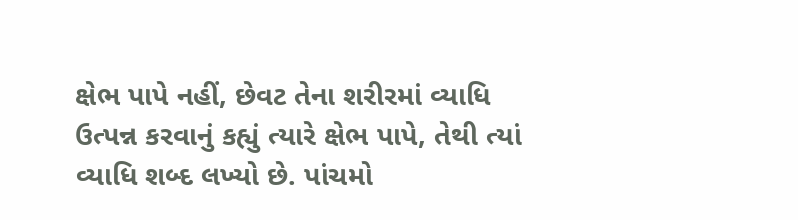ક્ષેભ પાપે નહીં, છેવટ તેના શરીરમાં વ્યાધિ ઉત્પન્ન કરવાનું કહ્યું ત્યારે ક્ષેભ પાપે, તેથી ત્યાં વ્યાધિ શબ્દ લખ્યો છે. પાંચમો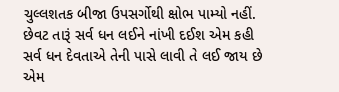ચુલ્લશતક બીજા ઉપસર્ગોથી ક્ષોભ પામ્યો નહીં. છેવટ તારૂં સર્વ ધન લઈને નાંખી દઈશ એમ કહી સર્વ ધન દેવતાએ તેની પાસે લાવી તે લઈ જાય છે એમ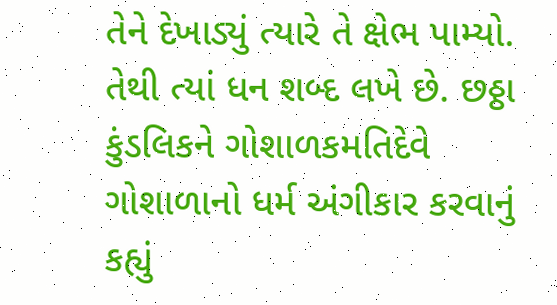તેને દેખાડ્યું ત્યારે તે ક્ષેભ પામ્યો. તેથી ત્યાં ધન શબ્દ લખે છે. છઠ્ઠા કુંડલિકને ગોશાળકમતિદેવે ગોશાળાનો ધર્મ અંગીકાર કરવાનું કહ્યું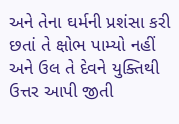અને તેના ઘર્મની પ્રશંસા કરી છતાં તે ક્ષોભ પામ્યો નહીં અને ઉલ તે દેવને યુક્તિથી ઉત્તર આપી જીતી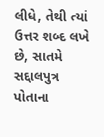લીધે, તેથી ત્યાં ઉત્તર શબ્દ લખે છે, સાતમે સદ્દાલપુત્ર પોતાના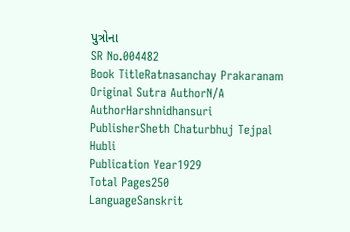પુત્રોના
SR No.004482
Book TitleRatnasanchay Prakaranam
Original Sutra AuthorN/A
AuthorHarshnidhansuri
PublisherSheth Chaturbhuj Tejpal Hubli
Publication Year1929
Total Pages250
LanguageSanskrit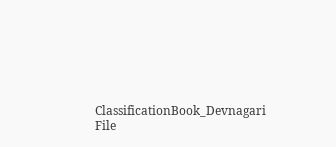ClassificationBook_Devnagari
File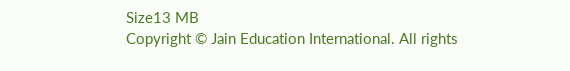Size13 MB
Copyright © Jain Education International. All rights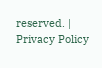reserved. | Privacy Policy